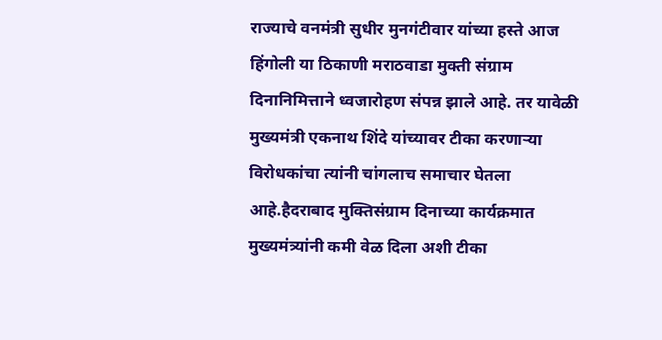राज्याचे वनमंत्री सुधीर मुनगंटीवार यांच्या हस्ते आज हिंगोली या ठिकाणी मराठवाडा मुक्ती संग्राम दिनानिमित्ताने ध्वजारोहण संपन्न झाले आहे. तर यावेळी मुख्यमंत्री एकनाथ शिंदे यांच्यावर टीका करणाऱ्या विरोधकांचा त्यांनी चांगलाच समाचार घेतला आहे.हैदराबाद मुक्तिसंग्राम दिनाच्या कार्यक्रमात मुख्यमंत्र्यांनी कमी वेळ दिला अशी टीका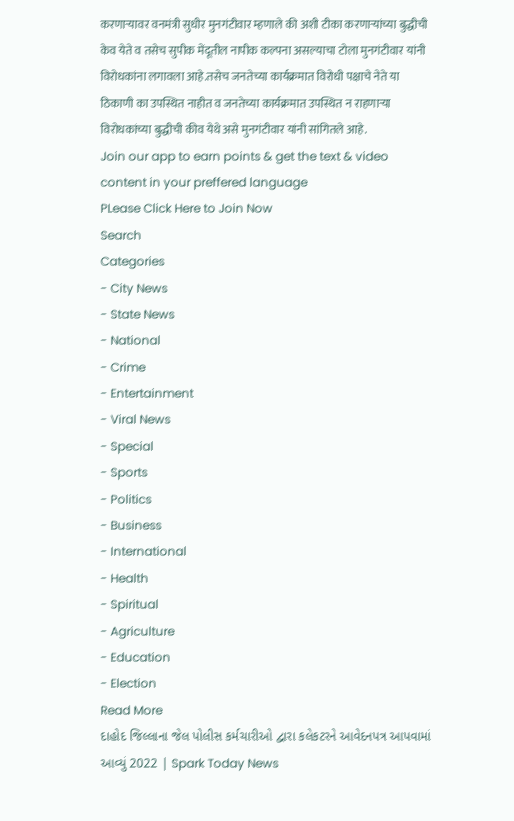करणाऱ्यावर वनमंत्री सुधीर मुनगंटीवार म्हणाले की अशी टीका करणाऱ्यांच्या बुद्धीची केव येते व तसेच सुपीक मेंदूतील नापीक कल्पना असल्याचा टोला मुनगंटीवार यांनी विरोधकांना लगावला आहे.तसेच जनतेच्या कार्यक्रमात विरोधी पक्षाचे नेते या ठिकाणी का उपस्थित नाहीत व जनतेच्या कार्यक्रमात उपस्थित न राहणाऱ्या विरोधकांच्या बुद्धीची कीव येथे असे मुनगंटीवार यांनी सांगितले आहे.
Join our app to earn points & get the text & video content in your preffered language
PLease Click Here to Join Now
Search
Categories
- City News
- State News
- National
- Crime
- Entertainment
- Viral News
- Special
- Sports
- Politics
- Business
- International
- Health
- Spiritual
- Agriculture
- Education
- Election
Read More
દાહોદ જિલ્લાના જેલ પોલીસ કર્મચારીઓ દ્વારા કલેકટરને આવેદનપત્ર આપવામાં આવ્યું 2022 | Spark Today News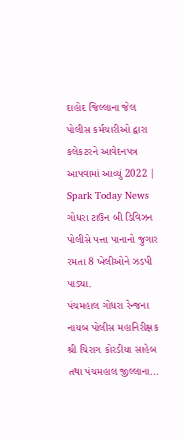દાહોદ જિલ્લાના જેલ પોલીસ કર્મચારીઓ દ્વારા કલેકટરને આવેદનપત્ર આપવામાં આવ્યું 2022 | Spark Today News
ગોધરા ટાઉન બી ડિવિઝન પોલીસે પત્તા પાનાનો જુગાર રમતા 8 ખેલીઓને ઝડપી
પાડ્યા.
પંચમહાલ ગોધરા રેન્જના નાયબ પોલીસ મહાનિરીક્ષક શ્રી ચિરાગ કોરડીયા સાહેબ તથા પંચમહાલ જીલ્લાના...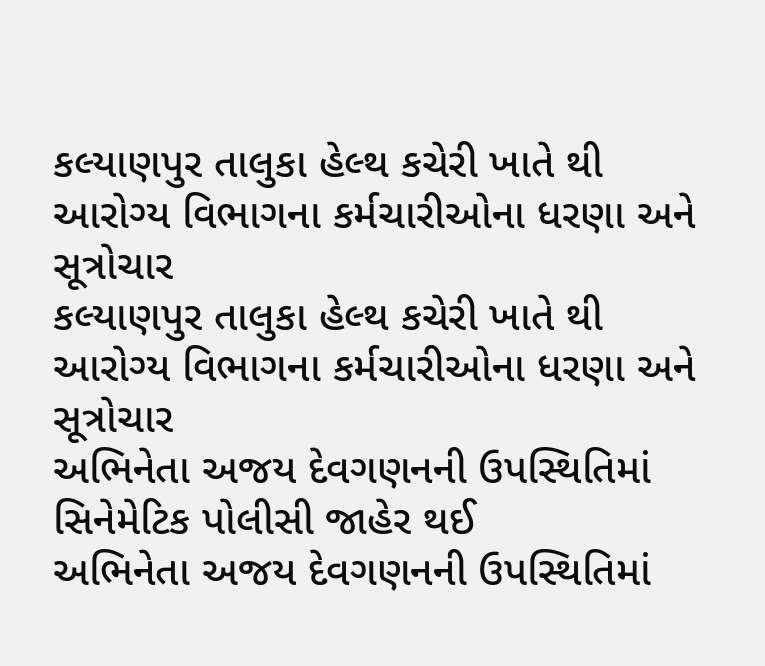કલ્યાણપુર તાલુકા હેલ્થ કચેરી ખાતે થી આરોગ્ય વિભાગના કર્મચારીઓના ધરણા અને સૂત્રોચાર
કલ્યાણપુર તાલુકા હેલ્થ કચેરી ખાતે થી આરોગ્ય વિભાગના કર્મચારીઓના ધરણા અને સૂત્રોચાર
અભિનેતા અજય દેવગણનની ઉપસ્થિતિમાં સિનેમેટિક પોલીસી જાહેર થઈ
અભિનેતા અજય દેવગણનની ઉપસ્થિતિમાં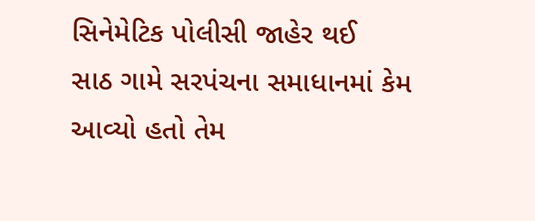સિનેમેટિક પોલીસી જાહેર થઈ
સાઠ ગામે સરપંચના સમાધાનમાં કેમ આવ્યો હતો તેમ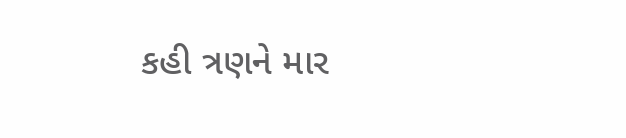કહી ત્રણને માર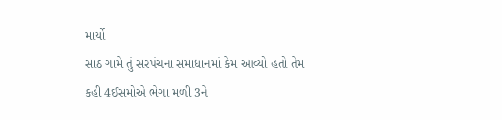માર્યો
સાઠ ગામે તું સરપંચના સમાધાનમાં કેમ આવ્યો હતો તેમ કહી 4ઈસમોએ ભેગા મળી 3ને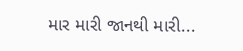માર મારી જાનથી મારી...